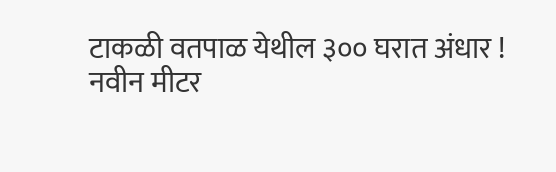टाकळी वतपाळ येथील ३०० घरात अंधार !
नवीन मीटर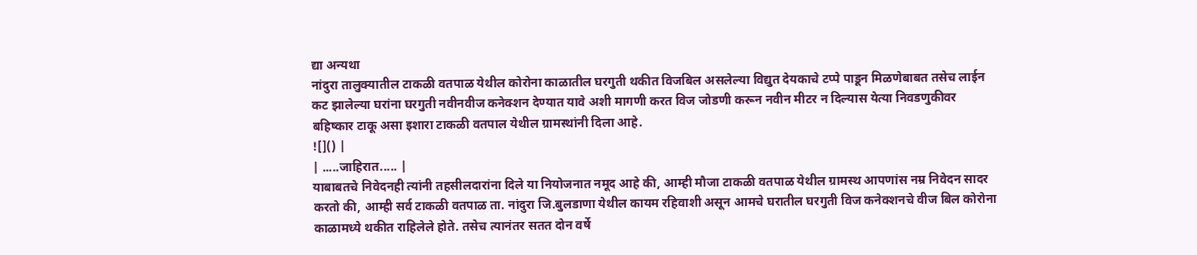द्या अन्यथा
नांदुरा तालुक्यातील टाकळी वतपाळ येथील कोरोना काळातील घरगुती थकीत विजबिल असलेल्या विद्युत देयकाचे टप्पे पाडून मिळणेबाबत तसेच लाईन कट झालेल्या घरांना घरगुती नवीनवीज कनेक्शन देण्यात यावे अशी मागणी करत विज जोडणी करून नवीन मीटर न दिल्यास येत्या निवडणुकीवर बहिष्कार टाकू असा इशारा टाकळी वतपाल येथील ग्रामस्थांनी दिला आहे.
![]() |
| .....जाहिरात..... |
याबाबतचे निवेदनही त्यांनी तहसीलदारांना दिले या नियोजनात नमूद आहे की, आम्ही मौजा टाकळी वतपाळ येथील ग्रामस्थ आपणांस नम्र निवेदन सादर करतो की, आम्ही सर्व टाकळी वतपाळ ता. नांदुरा जि.बुलडाणा येथील कायम रहिवाशी असून आमचे घरातील घरगुती विज कनेक्शनचे वीज बिल कोरोना काळामध्ये थकीत राहिलेले होते. तसेच त्यानंतर सतत दोन वर्षे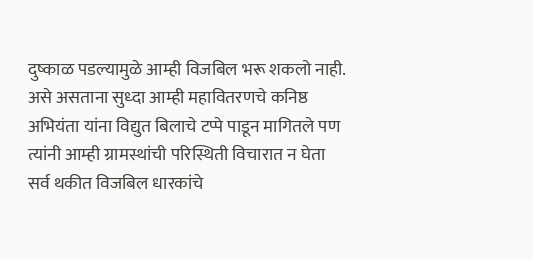दुष्काळ पडल्यामुळे आम्ही विजबिल भरू शकलो नाही. असे असताना सुध्दा आम्ही महावितरणचे कनिष्ठ अभियंता यांना विद्युत बिलाचे टप्पे पाडून मागितले पण त्यांनी आम्ही ग्रामस्थांची परिस्थिती विचारात न घेता सर्व थकीत विजबिल धारकांचे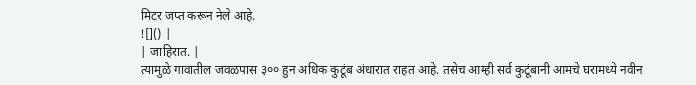मिटर जप्त करून नेले आहे.
![]() |
| जाहिरात. |
त्यामुळे गावातील जवळपास ३०० हुन अधिक कुटूंब अंधारात राहत आहे. तसेच आम्ही सर्व कुटूंबानी आमचे घरामध्ये नवीन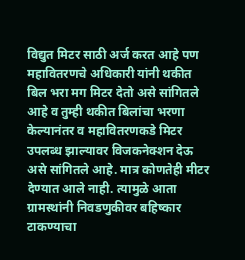विद्युत मिटर साठी अर्ज करत आहे पण महावितरणचे अधिकारी यांनी थकीत बिल भरा मग मिटर देतो असे सांगितले आहे व तुम्ही थकीत बिलांचा भरणा केल्यानंतर व महावितरणकडे मिटर उपलब्ध झाल्यावर विजकनेक्शन देऊ असे सांगितले आहे. मात्र कोणतेही मीटर देण्यात आले नाही. त्यामुळे आता ग्रामस्थांनी निवडणुकीवर बहिष्कार टाकण्याचा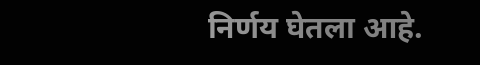निर्णय घेतला आहे.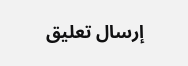إرسال تعليق